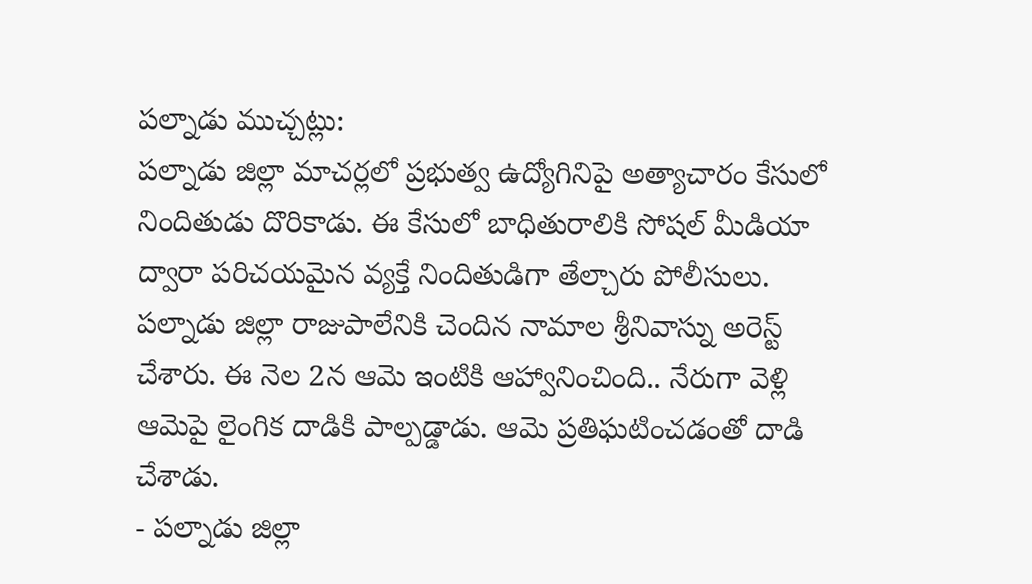పల్నాడు ముచ్చట్లు:
పల్నాడు జిల్లా మాచర్లలో ప్రభుత్వ ఉద్యోగినిపై అత్యాచారం కేసులో నిందితుడు దొరికాడు. ఈ కేసులో బాధితురాలికి సోషల్ మీడియా ద్వారా పరిచయమైన వ్యక్తే నిందితుడిగా తేల్చారు పోలీసులు. పల్నాడు జిల్లా రాజుపాలేనికి చెందిన నామాల శ్రీనివాస్ను అరెస్ట్ చేశారు. ఈ నెల 2న ఆమె ఇంటికి ఆహ్వానించింది.. నేరుగా వెళ్లి ఆమెపై లైంగిక దాడికి పాల్పడ్డాడు. ఆమె ప్రతిఘటించడంతో దాడి చేశాడు.
- పల్నాడు జిల్లా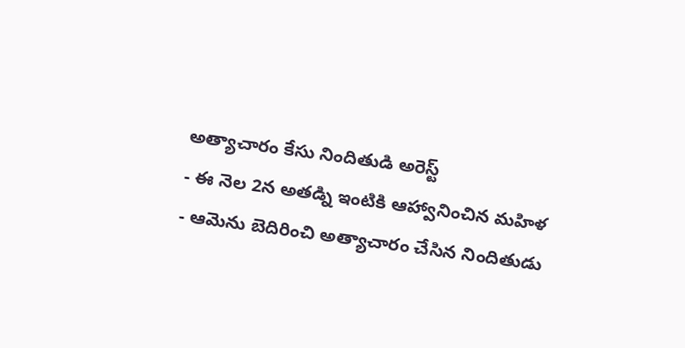అత్యాచారం కేసు నిందితుడి అరెస్ట్
- ఈ నెల 2న అతడ్ని ఇంటికి ఆహ్వానించిన మహిళ
- ఆమెను బెదిరించి అత్యాచారం చేసిన నిందితుడు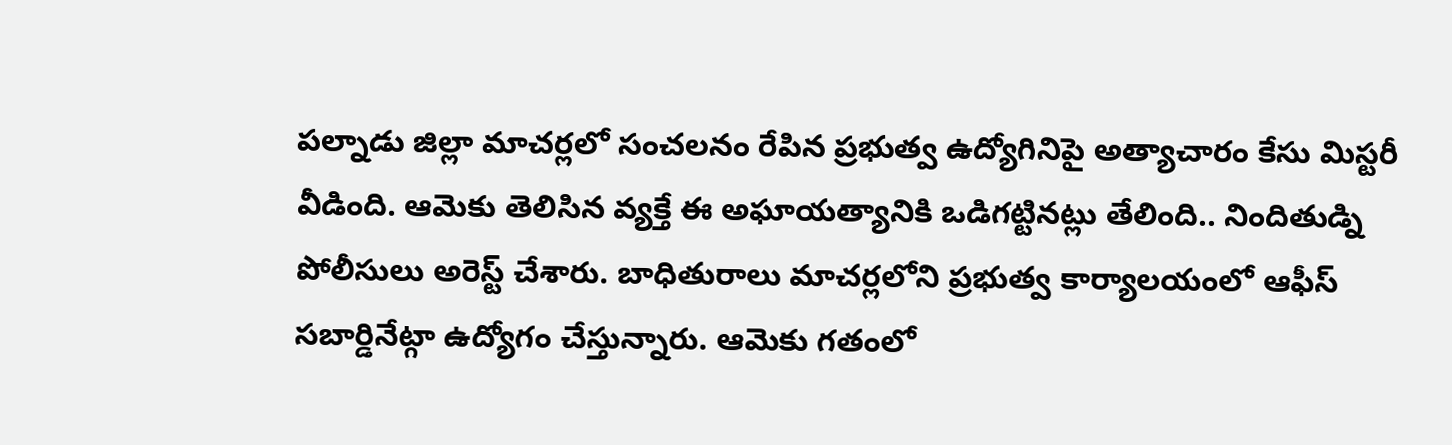పల్నాడు జిల్లా మాచర్లలో సంచలనం రేపిన ప్రభుత్వ ఉద్యోగినిపై అత్యాచారం కేసు మిస్టరీ వీడింది. ఆమెకు తెలిసిన వ్యక్తే ఈ అఘాయత్యానికి ఒడిగట్టినట్లు తేలింది.. నిందితుడ్ని పోలీసులు అరెస్ట్ చేశారు. బాధితురాలు మాచర్లలోని ప్రభుత్వ కార్యాలయంలో ఆఫీస్ సబార్డినేట్గా ఉద్యోగం చేస్తున్నారు. ఆమెకు గతంలో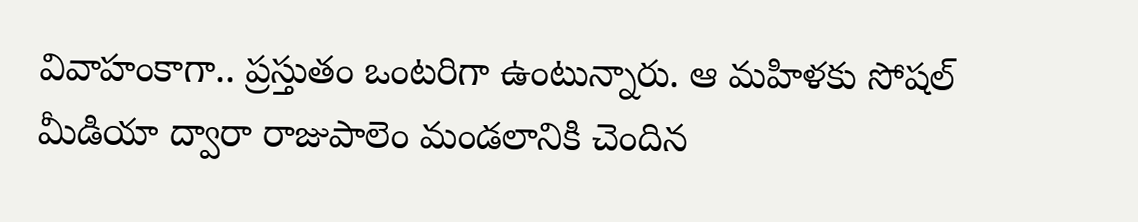వివాహంకాగా.. ప్రస్తుతం ఒంటరిగా ఉంటున్నారు. ఆ మహిళకు సోషల్ మీడియా ద్వారా రాజుపాలెం మండలానికి చెందిన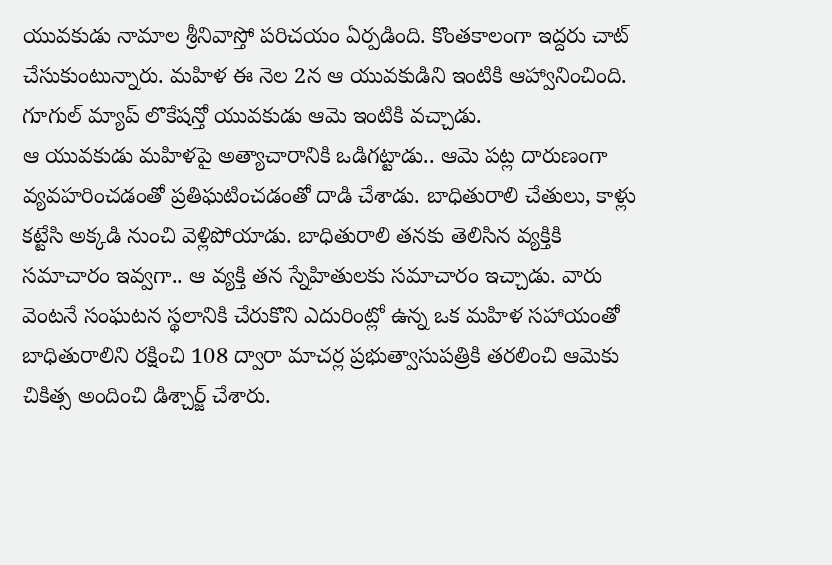యువకుడు నామాల శ్రీనివాస్తో పరిచయం ఏర్పడింది. కొంతకాలంగా ఇద్దరు చాట్ చేసుకుంటున్నారు. మహిళ ఈ నెల 2న ఆ యువకుడిని ఇంటికి ఆహ్వానించింది. గూగుల్ మ్యాప్ లొకేషన్తో యువకుడు ఆమె ఇంటికి వచ్చాడు.
ఆ యువకుడు మహిళపై అత్యాచారానికి ఒడిగట్టాడు.. ఆమె పట్ల దారుణంగా వ్యవహరించడంతో ప్రతిఘటించడంతో దాడి చేశాడు. బాధితురాలి చేతులు, కాళ్లు కట్టేసి అక్కడి నుంచి వెళ్లిపోయాడు. బాధితురాలి తనకు తెలిసిన వ్యక్తికి సమాచారం ఇవ్వగా.. ఆ వ్యక్తి తన స్నేహితులకు సమాచారం ఇచ్చాడు. వారు వెంటనే సంఘటన స్థలానికి చేరుకొని ఎదురింట్లో ఉన్న ఒక మహిళ సహాయంతో బాధితురాలిని రక్షించి 108 ద్వారా మాచర్ల ప్రభుత్వాసుపత్రికి తరలించి ఆమెకు చికిత్స అందించి డిశ్చార్జ్ చేశారు.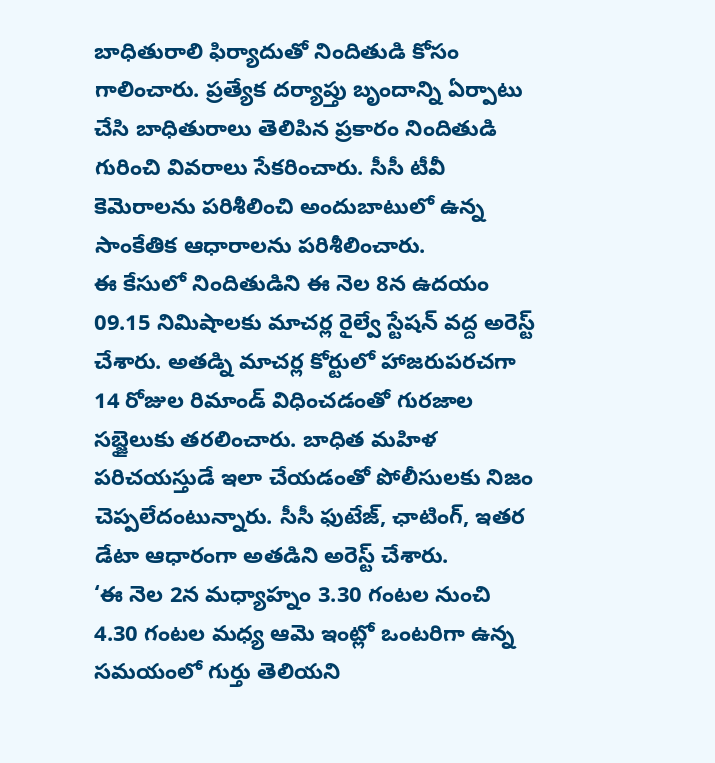బాధితురాలి ఫిర్యాదుతో నిందితుడి కోసం గాలించారు. ప్రత్యేక దర్యాప్తు బృందాన్ని ఏర్పాటు చేసి బాధితురాలు తెలిపిన ప్రకారం నిందితుడి గురించి వివరాలు సేకరించారు. సీసీ టీవీ కెమెరాలను పరిశీలించి అందుబాటులో ఉన్న సాంకేతిక ఆధారాలను పరిశీలించారు.
ఈ కేసులో నిందితుడిని ఈ నెల 8న ఉదయం 09.15 నిమిషాలకు మాచర్ల రైల్వే స్టేషన్ వద్ద అరెస్ట్ చేశారు. అతడ్ని మాచర్ల కోర్టులో హాజరుపరచగా 14 రోజుల రిమాండ్ విధించడంతో గురజాల సబ్జైలుకు తరలించారు. బాధిత మహిళ పరిచయస్తుడే ఇలా చేయడంతో పోలీసులకు నిజం చెప్పలేదంటున్నారు. సీసీ ఫుటేజ్, ఛాటింగ్, ఇతర డేటా ఆధారంగా అతడిని అరెస్ట్ చేశారు.
‘ఈ నెల 2న మధ్యాహ్నం 3.30 గంటల నుంచి 4.30 గంటల మధ్య ఆమె ఇంట్లో ఒంటరిగా ఉన్న సమయంలో గుర్తు తెలియని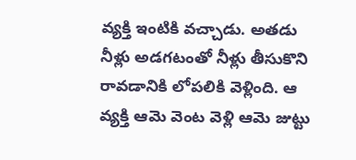వ్యక్తి ఇంటికి వచ్చాడు. అతడు నీళ్లు అడగటంతో నీళ్లు తీసుకొని రావడానికి లోపలికి వెళ్లింది. ఆ వ్యక్తి ఆమె వెంట వెళ్లి ఆమె జుట్టు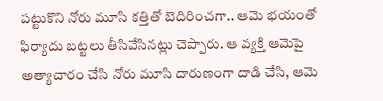పట్టుకొని నోరు మూసి కత్తితో బెదిరించగా.. ఆమె భయంతో ఫిర్యాదు బట్టలు తీసివేసినట్లు చెప్పారు. ఆ వ్యక్తి ఆమెపై అత్యాచారం చేసి నోరు మూసి దారుణంగా దాడి చేసి, ఆమె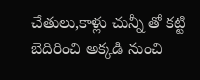చేతులు,కాళ్లు చున్నీ తో కట్టి బెదిరించి అక్కడి నుంచి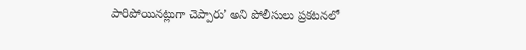పారిపోయినట్లుగా చెప్పారు’ అని పోలీసులు ప్రకటనలో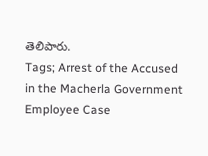తెలిపారు.
Tags; Arrest of the Accused in the Macherla Government Employee Case